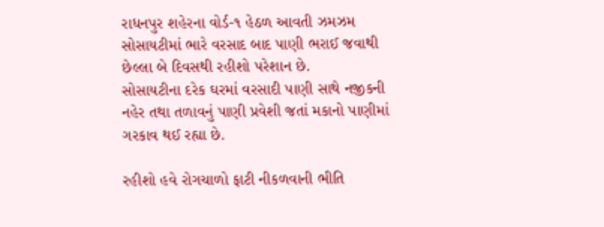રાધનપુર શહેરના વોર્ડ-૧ હેઠળ આવતી ઝમઝમ સોસાયટીમાં ભારે વરસાદ બાદ પાણી ભરાઈ જવાથી છેલ્લા બે દિવસથી રહીશો પરેશાન છે.
સોસાયટીના દરેક ઘરમાં વરસાદી પાણી સાથે નજીકની નહેર તથા તળાવનું પાણી પ્રવેશી જતાં મકાનો પાણીમાં ગરકાવ થઈ રહ્યા છે.

રહીશો હવે રોગચાળો ફાટી નીકળવાની ભીતિ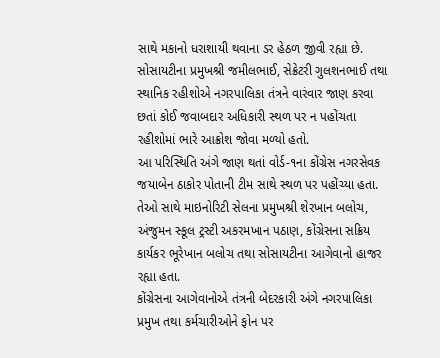સાથે મકાનો ધરાશાયી થવાના ડર હેઠળ જીવી રહ્યા છે.
સોસાયટીના પ્રમુખશ્રી જમીલભાઈ, સેક્રેટરી ગુલશનભાઈ તથા સ્થાનિક રહીશોએ નગરપાલિકા તંત્રને વારંવાર જાણ કરવા છતાં કોઈ જવાબદાર અધિકારી સ્થળ પર ન પહોંચતા રહીશોમાં ભારે આક્રોશ જોવા મળ્યો હતો.
આ પરિસ્થિતિ અંગે જાણ થતાં વોર્ડ-૧ના કોંગ્રેસ નગરસેવક જયાબેન ઠાકોર પોતાની ટીમ સાથે સ્થળ પર પહોંચ્યા હતા.
તેઓ સાથે માઇનોરિટી સેલના પ્રમુખશ્રી શેરખાન બલોચ, અંજુમન સ્કૂલ ટ્રસ્ટી અકરમખાન પઠાણ, કોંગ્રેસના સક્રિય કાર્યકર ભૂરેખાન બલોચ તથા સોસાયટીના આગેવાનો હાજર રહ્યા હતા.
કોંગ્રેસના આગેવાનોએ તંત્રની બેદરકારી અંગે નગરપાલિકા પ્રમુખ તથા કર્મચારીઓને ફોન પર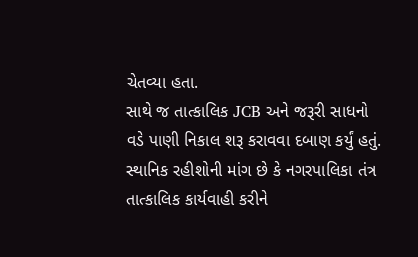ચેતવ્યા હતા.
સાથે જ તાત્કાલિક JCB અને જરૂરી સાધનો વડે પાણી નિકાલ શરૂ કરાવવા દબાણ કર્યું હતું.
સ્થાનિક રહીશોની માંગ છે કે નગરપાલિકા તંત્ર તાત્કાલિક કાર્યવાહી કરીને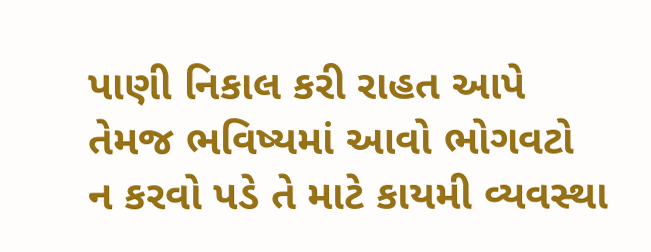પાણી નિકાલ કરી રાહત આપે તેમજ ભવિષ્યમાં આવો ભોગવટો ન કરવો પડે તે માટે કાયમી વ્યવસ્થા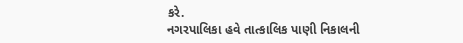કરે.
નગરપાલિકા હવે તાત્કાલિક પાણી નિકાલની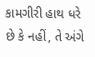કામગીરી હાથ ધરે છે કે નહીં, તે અંગે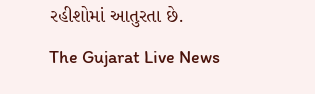રહીશોમાં આતુરતા છે.
The Gujarat Live News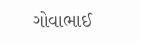ગોવાભાઈ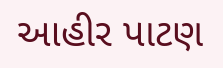આહીર પાટણ